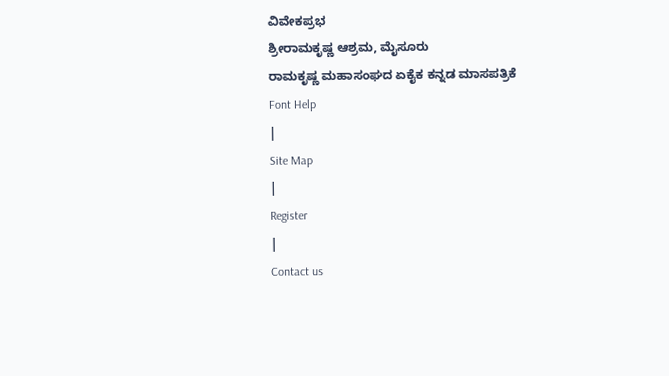ವಿವೇಕಪ್ರಭ
ಶ್ರೀರಾಮಕೃಷ್ಣ ಆಶ್ರಮ, ಮೈಸೂರು
ರಾಮಕೃಷ್ಣ ಮಹಾಸಂಘದ ಏಕೈಕ ಕನ್ನಡ ಮಾಸಪತ್ರಿಕೆ
Font Help
|
Site Map
|
Register
|
Contact us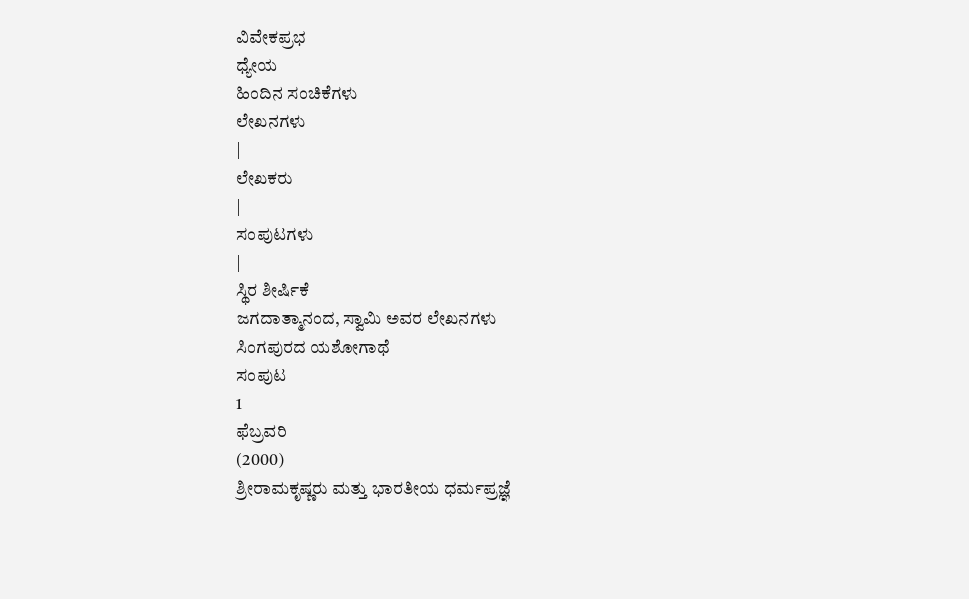ವಿವೇಕಪ್ರಭ
ಧ್ಯೇಯ
ಹಿಂದಿನ ಸಂಚಿಕೆಗಳು
ಲೇಖನಗಳು
|
ಲೇಖಕರು
|
ಸಂಪುಟಗಳು
|
ಸ್ಥಿರ ಶೀರ್ಷಿಕೆ
ಜಗದಾತ್ಮಾನಂದ, ಸ್ವಾಮಿ ಅವರ ಲೇಖನಗಳು
ಸಿಂಗಪುರದ ಯಶೋಗಾಥೆ
ಸಂಪುಟ
1
ಫೆಬ್ರವರಿ
(2000)
ಶ್ರೀರಾಮಕೃಷ್ಣರು ಮತ್ತು ಭಾರತೀಯ ಧರ್ಮಪ್ರಜ್ಞೆ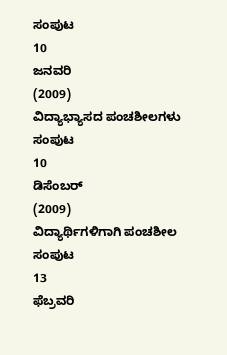ಸಂಪುಟ
10
ಜನವರಿ
(2009)
ವಿದ್ಯಾಭ್ಯಾಸದ ಪಂಚಶೀಲಗಳು
ಸಂಪುಟ
10
ಡಿಸೆಂಬರ್
(2009)
ವಿದ್ಯಾರ್ಥಿಗಳಿಗಾಗಿ ಪಂಚಶೀಲ
ಸಂಪುಟ
13
ಫೆಬ್ರವರಿ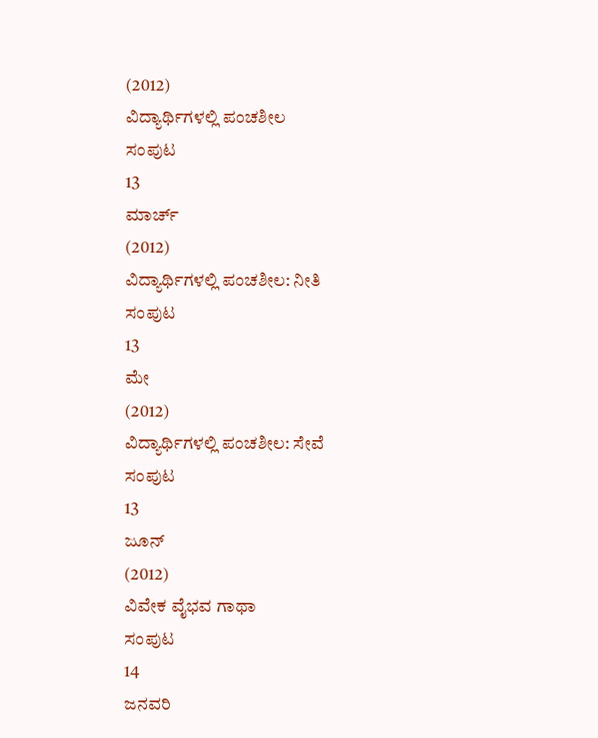(2012)
ವಿದ್ಯಾರ್ಥಿಗಳಲ್ಲಿ ಪಂಚಶೀಲ
ಸಂಪುಟ
13
ಮಾರ್ಚ್
(2012)
ವಿದ್ಯಾರ್ಥಿಗಳಲ್ಲಿ ಪಂಚಶೀಲ: ನೀತಿ
ಸಂಪುಟ
13
ಮೇ
(2012)
ವಿದ್ಯಾರ್ಥಿಗಳಲ್ಲಿ ಪಂಚಶೀಲ: ಸೇವೆ
ಸಂಪುಟ
13
ಜೂನ್
(2012)
ವಿವೇಕ ವೈಭವ ಗಾಥಾ
ಸಂಪುಟ
14
ಜನವರಿ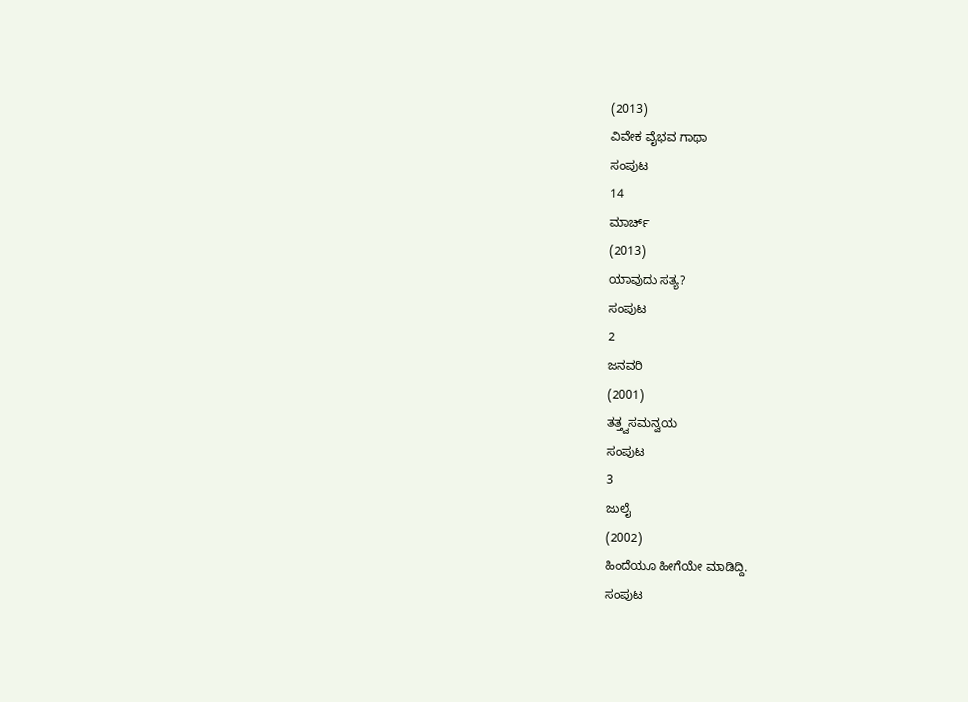(2013)
ವಿವೇಕ ವೈಭವ ಗಾಥಾ
ಸಂಪುಟ
14
ಮಾರ್ಚ್
(2013)
ಯಾವುದು ಸತ್ಯ?
ಸಂಪುಟ
2
ಜನವರಿ
(2001)
ತತ್ತ್ವಸಮನ್ವಯ
ಸಂಪುಟ
3
ಜುಲೈ
(2002)
ಹಿಂದೆಯೂ ಹೀಗೆಯೇ ಮಾಡಿದ್ದಿ.
ಸಂಪುಟ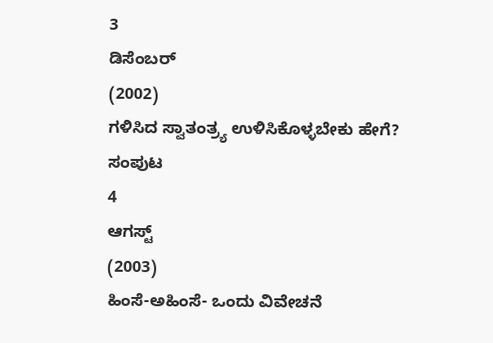3
ಡಿಸೆಂಬರ್
(2002)
ಗಳಿಸಿದ ಸ್ವಾತಂತ್ರ್ಯ ಉಳಿಸಿಕೊಳ್ಳಬೇಕು ಹೇಗೆ?
ಸಂಪುಟ
4
ಆಗಸ್ಟ್
(2003)
ಹಿಂಸೆ-ಅಹಿಂಸೆ- ಒಂದು ವಿವೇಚನೆ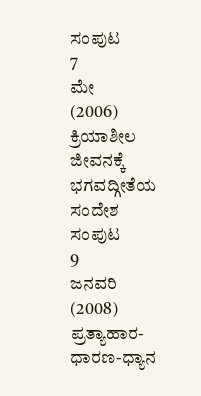ಸಂಪುಟ
7
ಮೇ
(2006)
ಕ್ರಿಯಾಶೀಲ ಜೀವನಕ್ಕೆ ಭಗವದ್ಗೀತೆಯ ಸಂದೇಶ
ಸಂಪುಟ
9
ಜನವರಿ
(2008)
ಪ್ರತ್ಯಾಹಾರ-ಧಾರಣ-ಧ್ಯಾನ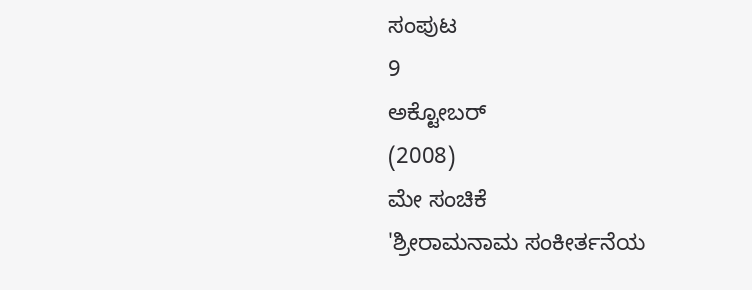ಸಂಪುಟ
9
ಅಕ್ಟೋಬರ್
(2008)
ಮೇ ಸಂಚಿಕೆ
'ಶ್ರೀರಾಮನಾಮ ಸಂಕೀರ್ತನೆಯ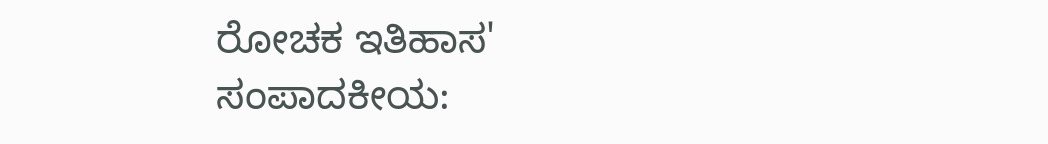ರೋಚಕ ಇತಿಹಾಸ'
ಸಂಪಾದಕೀಯ: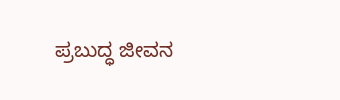ಪ್ರಬುದ್ಧ ಜೀವನ